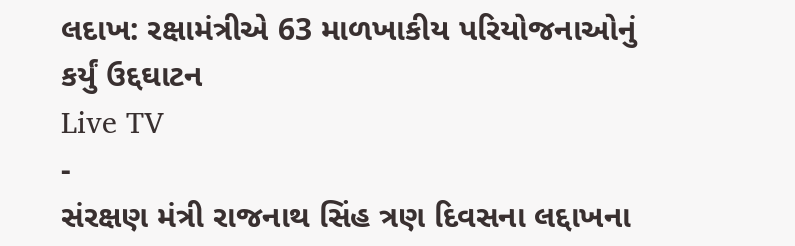લદાખ: રક્ષામંત્રીએ 63 માળખાકીય પરિયોજનાઓનું કર્યું ઉદ્દઘાટન
Live TV
-
સંરક્ષણ મંત્રી રાજનાથ સિંહ ત્રણ દિવસના લદ્દાખના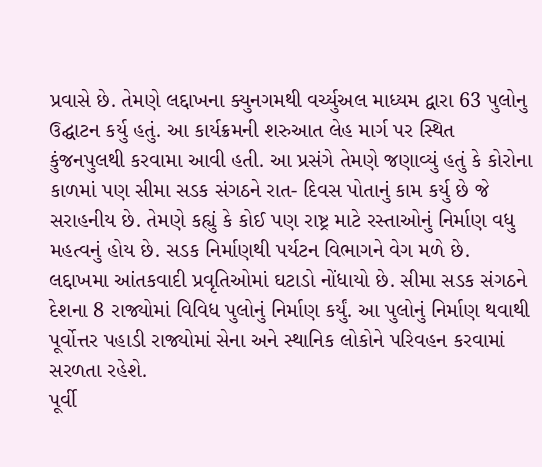પ્રવાસે છે. તેમણે લદ્દાખના ક્યુનગમથી વર્ચ્યુઅલ માધ્યમ દ્વારા 63 પુલોનુ ઉદ્ઘાટન કર્યુ હતું. આ કાર્યક્રમની શરુઆત લેહ માર્ગ પર સ્થિત કુંજનપુલથી કરવામા આવી હતી. આ પ્રસંગે તેમણે જણાવ્યું હતું કે કોરોના કાળમાં પણ સીમા સડક સંગઠને રાત- દિવસ પોતાનું કામ કર્યુ છે જે સરાહનીય છે. તેમણે કહ્યું કે કોઈ પણ રાષ્ટ્ર માટે રસ્તાઓનું નિર્માણ વધુ મહત્વનું હોય છે. સડક નિર્માણથી પર્યટન વિભાગને વેગ મળે છે. લદ્દાખમા આંતકવાદી પ્રવૃતિઓમાં ઘટાડો નોંધાયો છે. સીમા સડક સંગઠને દેશના 8 રાજ્યોમાં વિવિધ પુલોનું નિર્માણ કર્યું. આ પુલોનું નિર્માણ થવાથી પૂર્વોત્તર પહાડી રાજ્યોમાં સેના અને સ્થાનિક લોકોને પરિવહન કરવામાં સરળતા રહેશે.
પૂર્વી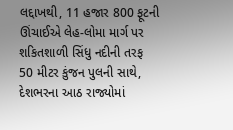લદ્દાખથી, 11 હજાર 800 ફૂટની ઊંચાઈએ લેહ-લોમા માર્ગ પર શકિતશાળી સિંધુ નદીની તરફ 50 મીટર કુંજન પુલની સાથે, દેશભરના આઠ રાજ્યોમાં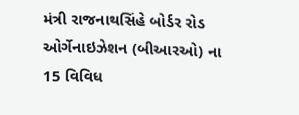મંત્રી રાજનાથસિંહે બોર્ડર રોડ ઓર્ગેનાઇઝેશન (બીઆરઓ) ના 15 વિવિધ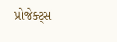પ્રોજેક્ટ્સ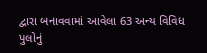દ્વારા બનાવવામાં આવેલા 63 અન્ય વિવિધ પુલોનું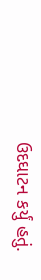ઉદઘાટન કર્યું હતું.